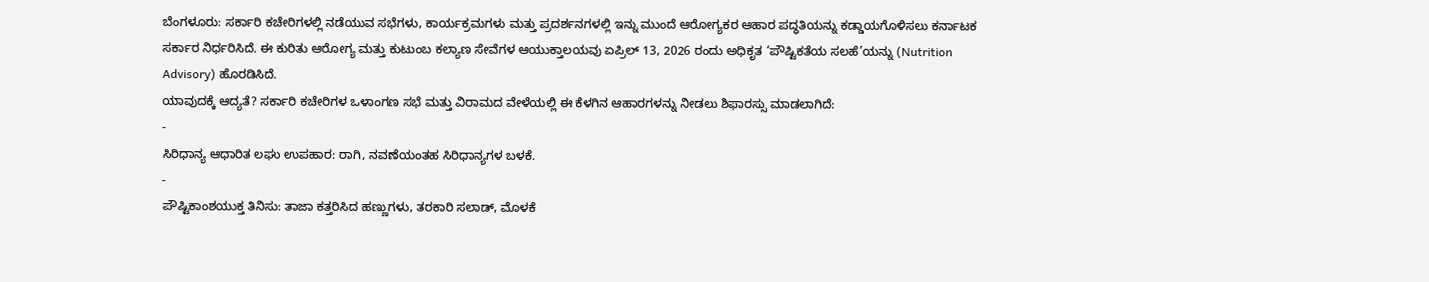ಬೆಂಗಳೂರು: ಸರ್ಕಾರಿ ಕಚೇರಿಗಳಲ್ಲಿ ನಡೆಯುವ ಸಭೆಗಳು, ಕಾರ್ಯಕ್ರಮಗಳು ಮತ್ತು ಪ್ರದರ್ಶನಗಳಲ್ಲಿ ಇನ್ನು ಮುಂದೆ ಆರೋಗ್ಯಕರ ಆಹಾರ ಪದ್ಧತಿಯನ್ನು ಕಡ್ಡಾಯಗೊಳಿಸಲು ಕರ್ನಾಟಕ ಸರ್ಕಾರ ನಿರ್ಧರಿಸಿದೆ. ಈ ಕುರಿತು ಆರೋಗ್ಯ ಮತ್ತು ಕುಟುಂಬ ಕಲ್ಯಾಣ ಸೇವೆಗಳ ಆಯುಕ್ತಾಲಯವು ಏಪ್ರಿಲ್ 13, 2026 ರಂದು ಅಧಿಕೃತ ‘ಪೌಷ್ಟಿಕತೆಯ ಸಲಹೆ’ಯನ್ನು (Nutrition Advisory) ಹೊರಡಿಸಿದೆ.
ಯಾವುದಕ್ಕೆ ಆದ್ಯತೆ? ಸರ್ಕಾರಿ ಕಚೇರಿಗಳ ಒಳಾಂಗಣ ಸಭೆ ಮತ್ತು ವಿರಾಮದ ವೇಳೆಯಲ್ಲಿ ಈ ಕೆಳಗಿನ ಆಹಾರಗಳನ್ನು ನೀಡಲು ಶಿಫಾರಸ್ಸು ಮಾಡಲಾಗಿದೆ:
-
ಸಿರಿಧಾನ್ಯ ಆಧಾರಿತ ಲಘು ಉಪಹಾರ: ರಾಗಿ, ನವಣೆಯಂತಹ ಸಿರಿಧಾನ್ಯಗಳ ಬಳಕೆ.
-
ಪೌಷ್ಟಿಕಾಂಶಯುಕ್ತ ತಿನಿಸು: ತಾಜಾ ಕತ್ತರಿಸಿದ ಹಣ್ಣುಗಳು, ತರಕಾರಿ ಸಲಾಡ್, ಮೊಳಕೆ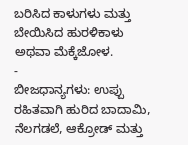ಬರಿಸಿದ ಕಾಳುಗಳು ಮತ್ತು ಬೇಯಿಸಿದ ಹುರಳಿಕಾಳು ಅಥವಾ ಮೆಕ್ಕೆಜೋಳ.
-
ಬೀಜಧಾನ್ಯಗಳು: ಉಪ್ಪು ರಹಿತವಾಗಿ ಹುರಿದ ಬಾದಾಮಿ, ನೆಲಗಡಲೆ, ಆಕ್ರೋಡ್ ಮತ್ತು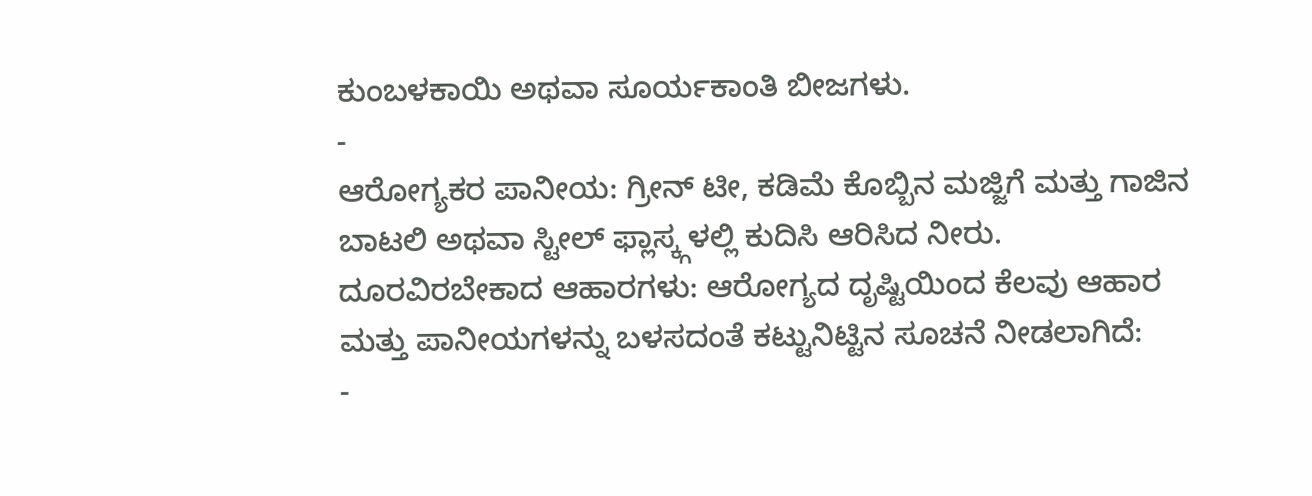ಕುಂಬಳಕಾಯಿ ಅಥವಾ ಸೂರ್ಯಕಾಂತಿ ಬೀಜಗಳು.
-
ಆರೋಗ್ಯಕರ ಪಾನೀಯ: ಗ್ರೀನ್ ಟೀ, ಕಡಿಮೆ ಕೊಬ್ಬಿನ ಮಜ್ಜಿಗೆ ಮತ್ತು ಗಾಜಿನ ಬಾಟಲಿ ಅಥವಾ ಸ್ಟೀಲ್ ಫ್ಲಾಸ್ಕ್ಗಳಲ್ಲಿ ಕುದಿಸಿ ಆರಿಸಿದ ನೀರು.
ದೂರವಿರಬೇಕಾದ ಆಹಾರಗಳು: ಆರೋಗ್ಯದ ದೃಷ್ಟಿಯಿಂದ ಕೆಲವು ಆಹಾರ ಮತ್ತು ಪಾನೀಯಗಳನ್ನು ಬಳಸದಂತೆ ಕಟ್ಟುನಿಟ್ಟಿನ ಸೂಚನೆ ನೀಡಲಾಗಿದೆ:
-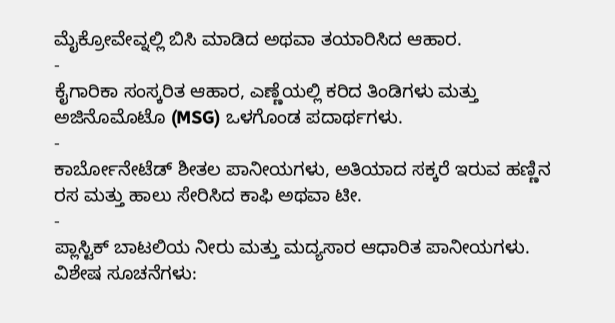ಮೈಕ್ರೋವೇವ್ನಲ್ಲಿ ಬಿಸಿ ಮಾಡಿದ ಅಥವಾ ತಯಾರಿಸಿದ ಆಹಾರ.
-
ಕೈಗಾರಿಕಾ ಸಂಸ್ಕರಿತ ಆಹಾರ, ಎಣ್ಣೆಯಲ್ಲಿ ಕರಿದ ತಿಂಡಿಗಳು ಮತ್ತು ಅಜಿನೊಮೊಟೊ (MSG) ಒಳಗೊಂಡ ಪದಾರ್ಥಗಳು.
-
ಕಾರ್ಬೋನೇಟೆಡ್ ಶೀತಲ ಪಾನೀಯಗಳು, ಅತಿಯಾದ ಸಕ್ಕರೆ ಇರುವ ಹಣ್ಣಿನ ರಸ ಮತ್ತು ಹಾಲು ಸೇರಿಸಿದ ಕಾಫಿ ಅಥವಾ ಟೀ.
-
ಪ್ಲಾಸ್ಟಿಕ್ ಬಾಟಲಿಯ ನೀರು ಮತ್ತು ಮದ್ಯಸಾರ ಆಧಾರಿತ ಪಾನೀಯಗಳು.
ವಿಶೇಷ ಸೂಚನೆಗಳು: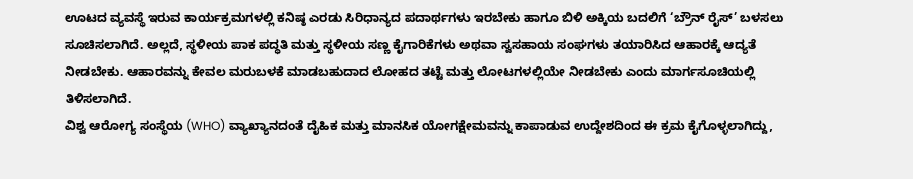ಊಟದ ವ್ಯವಸ್ಥೆ ಇರುವ ಕಾರ್ಯಕ್ರಮಗಳಲ್ಲಿ ಕನಿಷ್ಠ ಎರಡು ಸಿರಿಧಾನ್ಯದ ಪದಾರ್ಥಗಳು ಇರಬೇಕು ಹಾಗೂ ಬಿಳಿ ಅಕ್ಕಿಯ ಬದಲಿಗೆ ‘ಬ್ರೌನ್ ರೈಸ್’ ಬಳಸಲು ಸೂಚಿಸಲಾಗಿದೆ. ಅಲ್ಲದೆ, ಸ್ಥಳೀಯ ಪಾಕ ಪದ್ಧತಿ ಮತ್ತು ಸ್ಥಳೀಯ ಸಣ್ಣ ಕೈಗಾರಿಕೆಗಳು ಅಥವಾ ಸ್ವಸಹಾಯ ಸಂಘಗಳು ತಯಾರಿಸಿದ ಆಹಾರಕ್ಕೆ ಆದ್ಯತೆ ನೀಡಬೇಕು. ಆಹಾರವನ್ನು ಕೇವಲ ಮರುಬಳಕೆ ಮಾಡಬಹುದಾದ ಲೋಹದ ತಟ್ಟೆ ಮತ್ತು ಲೋಟಗಳಲ್ಲಿಯೇ ನೀಡಬೇಕು ಎಂದು ಮಾರ್ಗಸೂಚಿಯಲ್ಲಿ ತಿಳಿಸಲಾಗಿದೆ.
ವಿಶ್ವ ಆರೋಗ್ಯ ಸಂಸ್ಥೆಯ (WHO) ವ್ಯಾಖ್ಯಾನದಂತೆ ದೈಹಿಕ ಮತ್ತು ಮಾನಸಿಕ ಯೋಗಕ್ಷೇಮವನ್ನು ಕಾಪಾಡುವ ಉದ್ದೇಶದಿಂದ ಈ ಕ್ರಮ ಕೈಗೊಳ್ಳಲಾಗಿದ್ದು,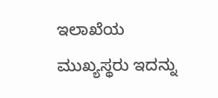ಇಲಾಖೆಯ ಮುಖ್ಯಸ್ಥರು ಇದನ್ನು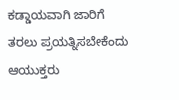ಕಡ್ಡಾಯವಾಗಿ ಜಾರಿಗೆ ತರಲು ಪ್ರಯತ್ನಿಸಬೇಕೆಂದು ಆಯುಕ್ತರು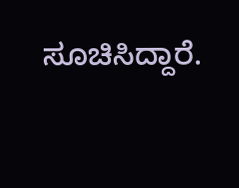ಸೂಚಿಸಿದ್ದಾರೆ.